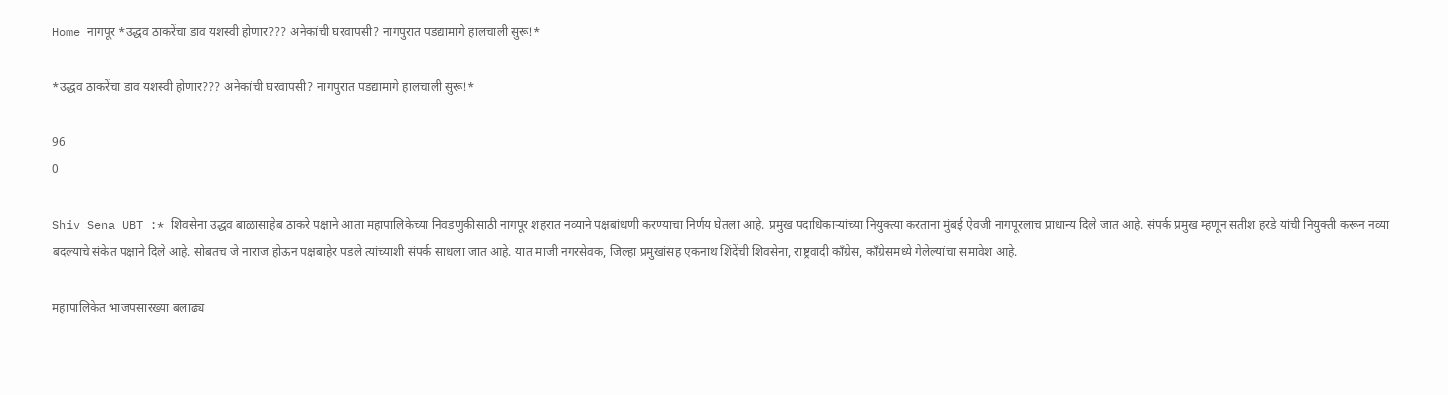Home नागपूर *उद्धव ठाकरेंचा डाव यशस्वी होणार??? अनेकांची घरवापसी? नागपुरात पडद्यामागे हालचाली सुरू!*

*उद्धव ठाकरेंचा डाव यशस्वी होणार??? अनेकांची घरवापसी? नागपुरात पडद्यामागे हालचाली सुरू!*

96
0

Shiv Sena UBT :* शिवसेना उद्धव बाळासाहेब ठाकरे पक्षाने आता महापालिकेच्या निवडणुकीसाठी नागपूर शहरात नव्याने पक्षबांधणी करण्याचा निर्णय घेतला आहे. प्रमुख पदाधिकाऱ्यांच्या नियुक्त्या करताना मुंबई ऐवजी नागपूरलाच प्राधान्य दिले जात आहे. संपर्क प्रमुख म्हणून सतीश हरडे यांची नियुक्ती करून नव्या बदल्याचे संकेत पक्षाने दिले आहे. सोबतच जे नाराज होऊन पक्षबाहेर पडले त्यांच्याशी संपर्क साधला जात आहे. यात माजी नगरसेवक, जिल्हा प्रमुखांसह एकनाथ शिंदेंची शिवसेना, राष्ट्रवादी काँग्रेस, काँग्रेसमध्ये गेलेल्यांचा समावेश आहे.

महापालिकेत भाजपसारख्या बलाढ्य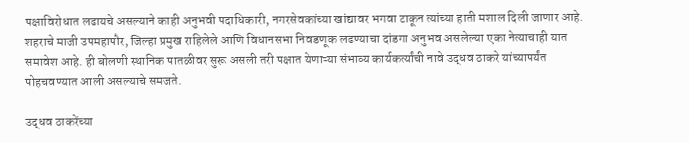पक्षाविरोधात लढायचे असल्याने काही अनुभवी पदाधिकारी, नगरसेवकांच्या खांद्यावर भगवा टाकून त्यांच्या हाती मशाल दिली जाणार आहे. शहराचे माजी उपमहापौर, जिल्हा प्रमुख राहिलेले आणि विधानसभा निवडणूक लढण्याचा दांडगा अनुभव असलेल्या एका नेत्याचाही यात समावेश आहे. ही बोलणी स्थानिक पातळीवर सुरू असली तरी पक्षात येणाऱ्या संभाव्य कार्यकर्त्यांची नावे उद्धव ठाकरे यांच्यापर्यंत पोहचवण्यात आली असल्याचे समजते.

उद्धव ठाकरेंच्या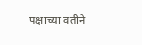पक्षाच्या वतीने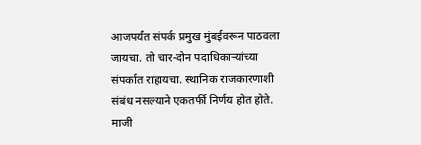आजपर्यंत संपर्क प्रमुख मुंबईवरून पाठवला जायचा. तो चार-दोन पदाधिकाऱ्यांच्या संपर्कात राहायचा. स्थानिक राजकारणाशी संबंध नसल्याने एकतर्फी निर्णय होत होते. माजी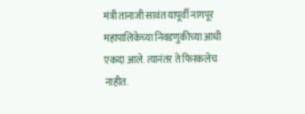मंत्री तानाजी सावंत यापूर्वी नागपूर महापालिकेच्या निवडणुकीच्या आधी एकदा आले. त्यानंतर ते फिरकलेच नाहीत.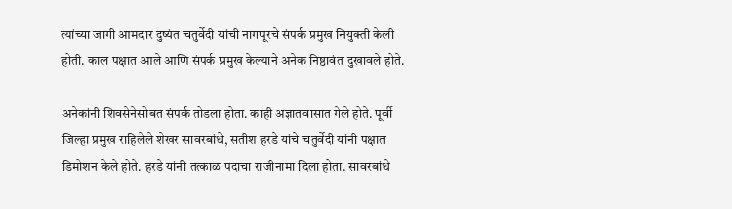त्यांच्या जागी आमदार दुष्यंत चतुर्वेदी यांची नागपूरचे संपर्क प्रमुख नियुक्ती केली होती. काल पक्षात आले आणि संपर्क प्रमुख केल्याने अनेक निष्ठावंत दुखावले होते.

अनेकांनी शिवसेनेसोबत संपर्क तोडला होता. काही अज्ञातवासात गेले होते. पूर्वी जिल्हा प्रमुख राहिलेले शेखर सावरबांधे, सतीश हरडे यांचे चतुर्वेदी यांनी पक्षात डिमोशन केले होते. हरडे यांनी तत्काळ पदाचा राजीनामा दिला होता. सावरबांधे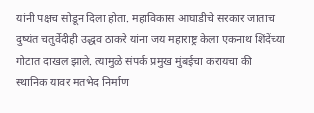यांनी पक्षच सोडून दिला होता. महाविकास आघाडीचे सरकार जाताच दुष्यंत चतुर्वेदीही उद्धव ठाकरे यांना जय महाराष्ट्र केला एकनाथ शिंदेंच्या गोटात दाखल झाले. त्यामुळे संपर्क प्रमुख मुंबईचा करायचा की स्थानिक यावर मतभेद निर्माण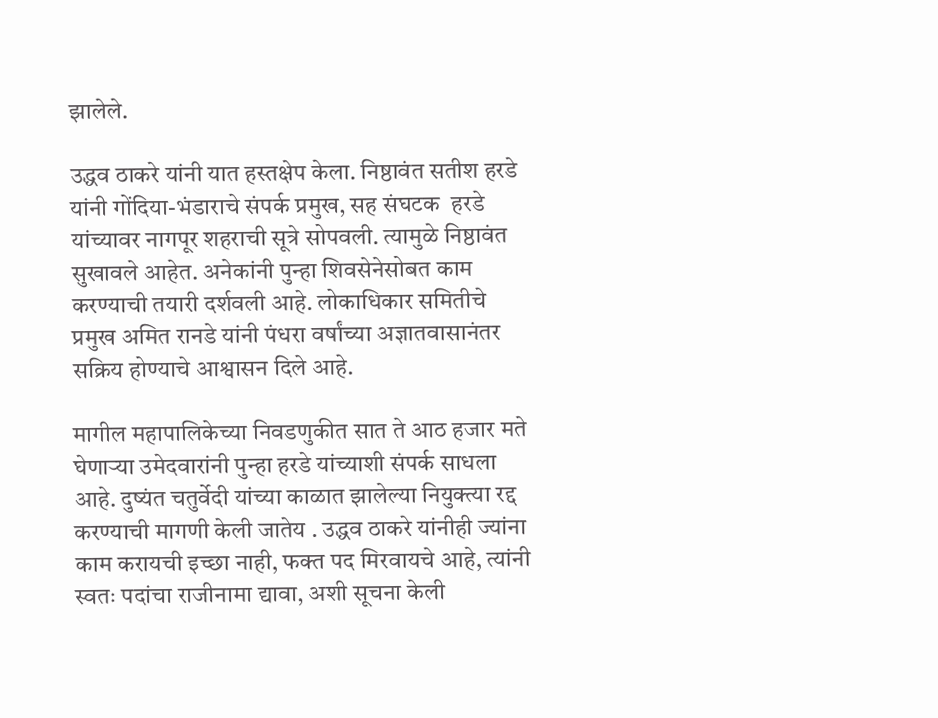झालेले.

उद्धव ठाकरे यांनी यात हस्तक्षेप केला. निष्ठावंत सतीश हरडे यांनी गोंदिया-भंडाराचे संपर्क प्रमुख, सह संघटक  हरडे यांच्यावर नागपूर शहराची सूत्रे सोपवली. त्यामुळे निष्ठावंत सुखावले आहेत. अनेकांनी पुन्हा शिवसेनेसोबत काम करण्याची तयारी दर्शवली आहे. लोकाधिकार समितीचे प्रमुख अमित रानडे यांनी पंधरा वर्षांच्या अज्ञातवासानंतर सक्रिय होण्याचे आश्वासन दिले आहे.

मागील महापालिकेच्या निवडणुकीत सात ते आठ हजार मते घेणाऱ्या उमेदवारांनी पुन्हा हरडे यांच्याशी संपर्क साधला आहे. दुष्यंत चतुर्वेदी यांच्या काळात झालेल्या नियुक्त्या रद्द करण्याची मागणी केली जातेय . उद्धव ठाकरे यांनीही ज्यांना काम करायची इच्छा नाही, फक्त पद मिरवायचे आहे, त्यांनी स्वतः पदांचा राजीनामा द्यावा, अशी सूचना केली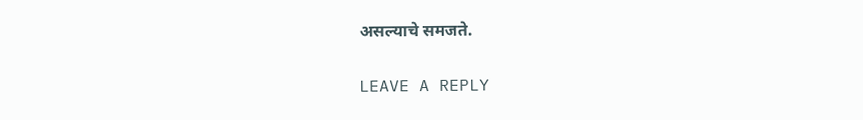असल्याचे समजते.

LEAVE A REPLY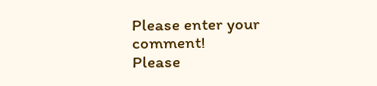Please enter your comment!
Please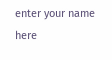enter your name here